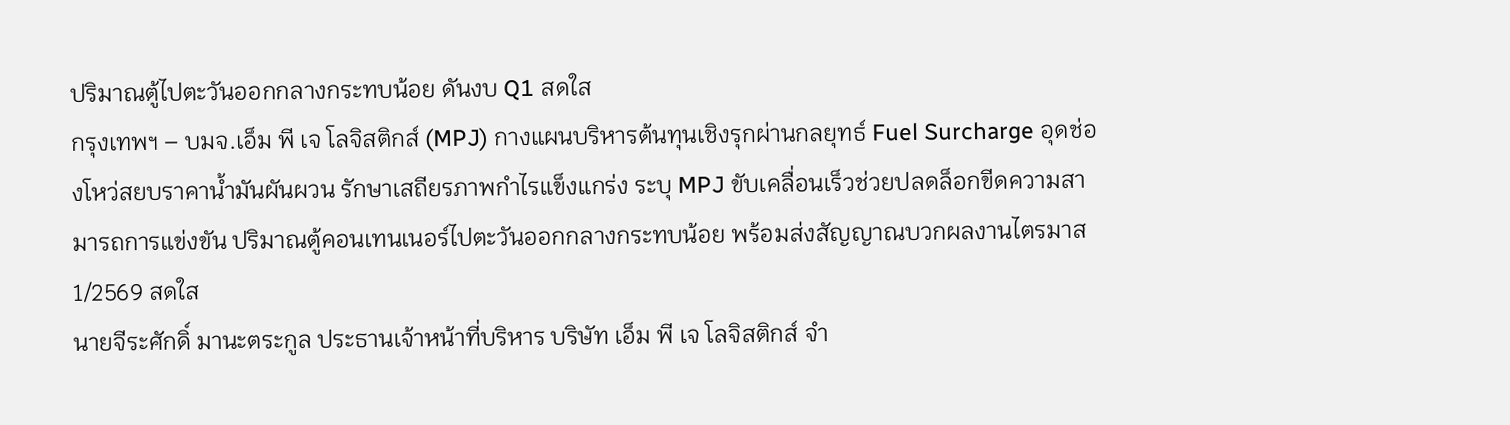ปริมาณตู้ไปตะวันออกกลางกระทบน้อย ดันงบ Q1 สดใส
กรุงเทพฯ – บมจ.เอ็ม พี เจ โลจิสติกส์ (MPJ) กางแผนบริหารต้นทุนเชิงรุกผ่านกลยุทธ์ Fuel Surcharge อุดช่องโหว่สยบราคาน้ำมันผันผวน รักษาเสถียรภาพกำไรแข็งแกร่ง ระบุ MPJ ขับเคลื่อนเร็วช่วยปลดล็อกขีดความสามารถการแข่งขัน ปริมาณตู้คอนเทนเนอร์ไปตะวันออกกลางกระทบน้อย พร้อมส่งสัญญาณบวกผลงานไตรมาส 1/2569 สดใส
นายจีระศักดิ์ มานะตระกูล ประธานเจ้าหน้าที่บริหาร บริษัท เอ็ม พี เจ โลจิสติกส์ จำ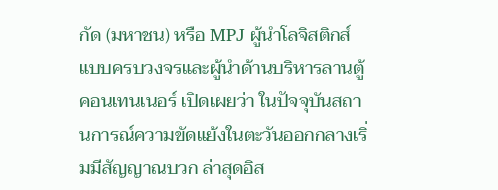กัด (มหาชน) หรือ MPJ ผู้นำโลจิสติกส์แบบครบวงจรและผู้นำด้านบริหารลานตู้คอนเทนเนอร์ เปิดเผยว่า ในปัจจุบันสถานการณ์ความขัดแย้งในตะวันออกกลางเริ่มมีสัญญาณบวก ล่าสุดอิส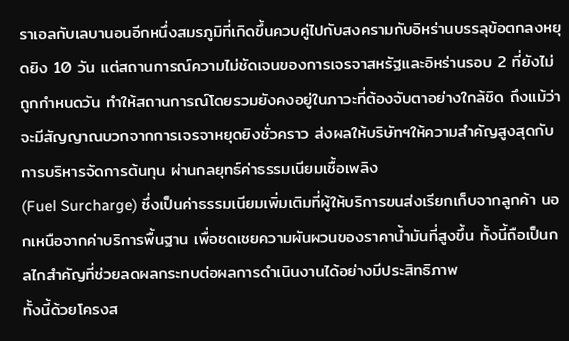ราเอลกับเลบานอนอีกหนึ่งสมรภูมิที่เกิดขึ้นควบคู่ไปกับสงครามกับอิหร่านบรรลุข้อตกลงหยุดยิง 10 วัน แต่สถานการณ์ความไม่ชัดเจนของการเจรจาสหรัฐและอิหร่านรอบ 2 ที่ยังไม่ถูกกำหนดวัน ทำให้สถานการณ์โดยรวมยังคงอยู่ในภาวะที่ต้องจับตาอย่างใกล้ชิด ถึงแม้ว่าจะมีสัญญาณบวกจากการเจรจาหยุดยิงชั่วคราว ส่งผลให้บริษัทฯให้ความสำคัญสูงสุดกับการบริหารจัดการต้นทุน ผ่านกลยุทธ์ค่าธรรมเนียมเชื้อเพลิง
(Fuel Surcharge) ซึ่งเป็นค่าธรรมเนียมเพิ่มเติมที่ผู้ให้บริการขนส่งเรียกเก็บจากลูกค้า นอกเหนือจากค่าบริการพื้นฐาน เพื่อชดเชยความผันผวนของราคาน้ำมันที่สูงขึ้น ทั้งนี้ถือเป็นกลไกสำคัญที่ช่วยลดผลกระทบต่อผลการดำเนินงานได้อย่างมีประสิทธิภาพ
ทั้งนี้ด้วยโครงส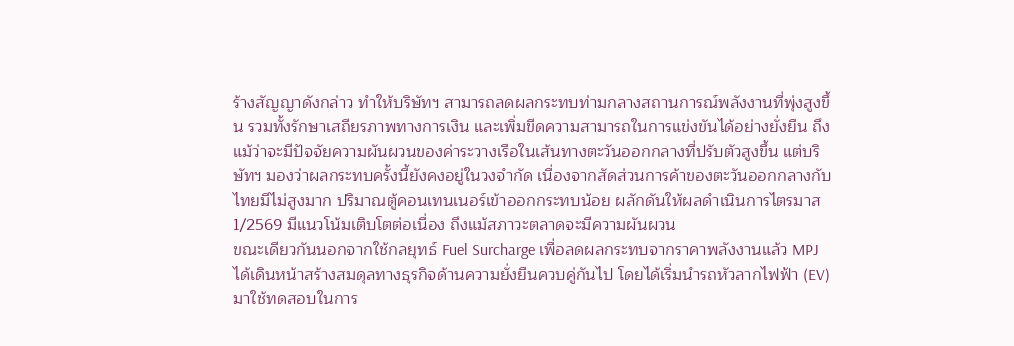ร้างสัญญาดังกล่าว ทำให้บริษัทฯ สามารถลดผลกระทบท่ามกลางสถานการณ์พลังงานที่พุ่งสูงขึ้น รวมทั้งรักษาเสถียรภาพทางการเงิน และเพิ่มขีดความสามารถในการแข่งขันได้อย่างยั่งยืน ถึงแม้ว่าจะมีปัจจัยความผันผวนของค่าระวางเรือในเส้นทางตะวันออกกลางที่ปรับตัวสูงขึ้น แต่บริษัทฯ มองว่าผลกระทบครั้งนี้ยังคงอยู่ในวงจำกัด เนื่องจากสัดส่วนการค้าของตะวันออกกลางกับไทยมีไม่สูงมาก ปริมาณตู้คอนเทนเนอร์เข้าออกกระทบน้อย ผลักดันให้ผลดำเนินการไตรมาส 1/2569 มีแนวโน้มเติบโตต่อเนื่อง ถึงแม้สภาวะตลาดจะมีความผันผวน
ขณะเดียวกันนอกจากใช้กลยุทธ์ Fuel Surcharge เพื่อลดผลกระทบจากราคาพลังงานแล้ว MPJ ได้เดินหน้าสร้างสมดุลทางธุรกิจด้านความยั่งยืนควบคู่กันไป โดยได้เริ่มนำรถหัวลากไฟฟ้า (EV) มาใช้ทดสอบในการ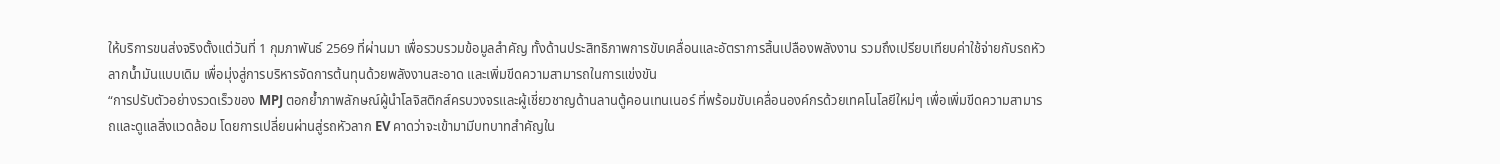ให้บริการขนส่งจริงตั้งแต่วันที่ 1 กุมภาพันธ์ 2569 ที่ผ่านมา เพื่อรวบรวมข้อมูลสำคัญ ทั้งด้านประสิทธิภาพการขับเคลื่อนและอัตราการสิ้นเปลืองพลังงาน รวมถึงเปรียบเทียบค่าใช้จ่ายกับรถหัวลากน้ำมันแบบเดิม เพื่อมุ่งสู่การบริหารจัดการต้นทุนด้วยพลังงานสะอาด และเพิ่มขีดความสามารถในการแข่งขัน
“การปรับตัวอย่างรวดเร็วของ MPJ ตอกย้ำภาพลักษณ์ผู้นำโลจิสติกส์ครบวงจรและผู้เชี่ยวชาญด้านลานตู้คอนเทนเนอร์ ที่พร้อมขับเคลื่อนองค์กรด้วยเทคโนโลยีใหม่ๆ เพื่อเพิ่มขีดความสามารถและดูแลสิ่งแวดล้อม โดยการเปลี่ยนผ่านสู่รถหัวลาก EV คาดว่าจะเข้ามามีบทบาทสำคัญใน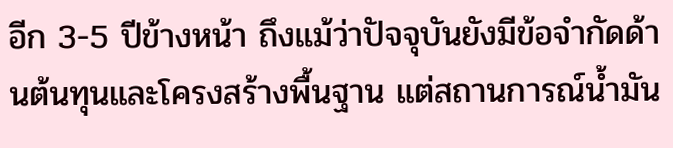อีก 3-5 ปีข้างหน้า ถึงแม้ว่าปัจจุบันยังมีข้อจำกัดด้านต้นทุนและโครงสร้างพื้นฐาน แต่สถานการณ์น้ำมัน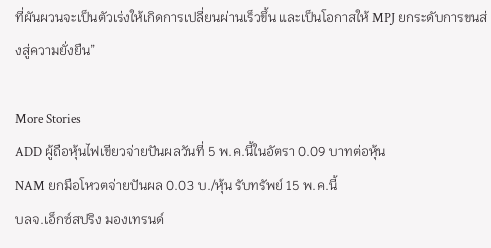ที่ผันผวนจะเป็นตัวเร่งให้เกิดการเปลี่ยนผ่านเร็วขึ้น และเป็นโอกาสให้ MPJ ยกระดับการขนส่งสู่ความยั่งยืน”

More Stories
ADD ผู้ถือหุ้นไฟเขียวจ่ายปันผลวันที่ 5 พ.ค.นี้ในอัตรา 0.09 บาทต่อหุ้น
NAM ยกมือโหวตจ่ายปันผล 0.03 บ./หุ้น รับทรัพย์ 15 พ.ค.นี้
บลจ.เอ็กซ์สปริง มองเทรนด์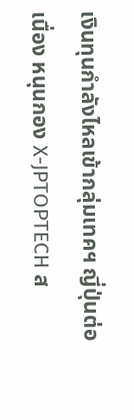เงินทุนกำลังไหลเข้ากลุ่มเทคฯ ญี่ปุ่นต่อเนื่อง หนุนกอง X-JPTOPTECH ส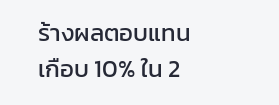ร้างผลตอบแทนเกือบ 10% ใน 2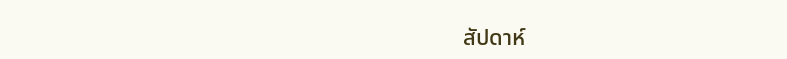สัปดาห์